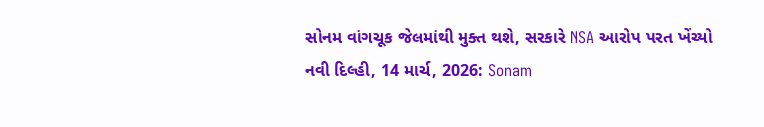સોનમ વાંગચૂક જેલમાંથી મુક્ત થશે, સરકારે NSA આરોપ પરત ખેંચ્યો
નવી દિલ્હી, 14 માર્ચ, 2026: Sonam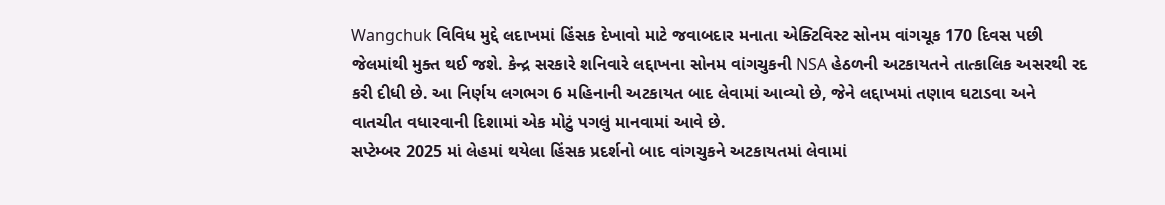Wangchuk વિવિધ મુદ્દે લદાખમાં હિંસક દેખાવો માટે જવાબદાર મનાતા એક્ટિવિસ્ટ સોનમ વાંગચૂક 170 દિવસ પછી જેલમાંથી મુક્ત થઈ જશે. કેન્દ્ર સરકારે શનિવારે લદ્દાખના સોનમ વાંગચુકની NSA હેઠળની અટકાયતને તાત્કાલિક અસરથી રદ કરી દીધી છે. આ નિર્ણય લગભગ 6 મહિનાની અટકાયત બાદ લેવામાં આવ્યો છે, જેને લદ્દાખમાં તણાવ ઘટાડવા અને વાતચીત વધારવાની દિશામાં એક મોટું પગલું માનવામાં આવે છે.
સપ્ટેમ્બર 2025 માં લેહમાં થયેલા હિંસક પ્રદર્શનો બાદ વાંગચુકને અટકાયતમાં લેવામાં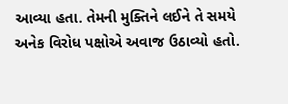આવ્યા હતા. તેમની મુક્તિને લઈને તે સમયે અનેક વિરોધ પક્ષોએ અવાજ ઉઠાવ્યો હતો.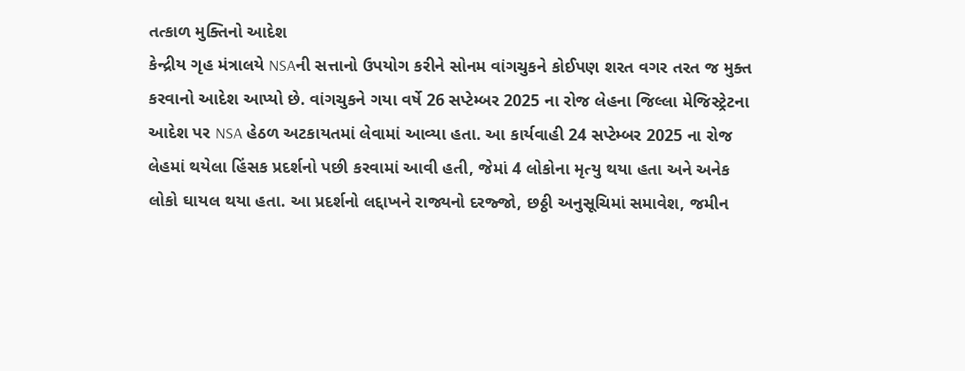તત્કાળ મુક્તિનો આદેશ
કેન્દ્રીય ગૃહ મંત્રાલયે NSAની સત્તાનો ઉપયોગ કરીને સોનમ વાંગચુકને કોઈપણ શરત વગર તરત જ મુક્ત કરવાનો આદેશ આપ્યો છે. વાંગચુકને ગયા વર્ષે 26 સપ્ટેમ્બર 2025 ના રોજ લેહના જિલ્લા મેજિસ્ટ્રેટના આદેશ પર NSA હેઠળ અટકાયતમાં લેવામાં આવ્યા હતા. આ કાર્યવાહી 24 સપ્ટેમ્બર 2025 ના રોજ લેહમાં થયેલા હિંસક પ્રદર્શનો પછી કરવામાં આવી હતી, જેમાં 4 લોકોના મૃત્યુ થયા હતા અને અનેક લોકો ઘાયલ થયા હતા. આ પ્રદર્શનો લદ્દાખને રાજ્યનો દરજ્જો, છઠ્ઠી અનુસૂચિમાં સમાવેશ, જમીન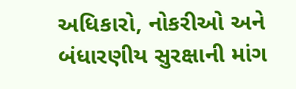અધિકારો, નોકરીઓ અને બંધારણીય સુરક્ષાની માંગ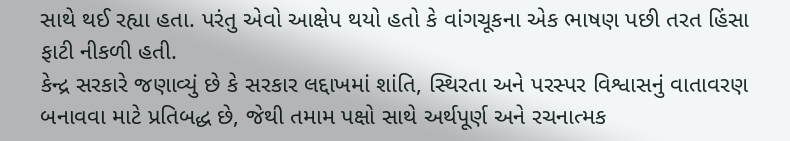સાથે થઈ રહ્યા હતા. પરંતુ એવો આક્ષેપ થયો હતો કે વાંગચૂકના એક ભાષણ પછી તરત હિંસા ફાટી નીકળી હતી.
કેન્દ્ર સરકારે જણાવ્યું છે કે સરકાર લદ્દાખમાં શાંતિ, સ્થિરતા અને પરસ્પર વિશ્વાસનું વાતાવરણ બનાવવા માટે પ્રતિબદ્ધ છે, જેથી તમામ પક્ષો સાથે અર્થપૂર્ણ અને રચનાત્મક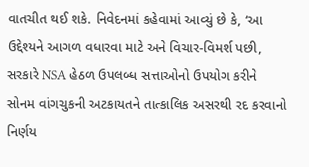વાતચીત થઈ શકે. નિવેદનમાં કહેવામાં આવ્યું છે કે, ‘આ ઉદ્દેશ્યને આગળ વધારવા માટે અને વિચાર-વિમર્શ પછી, સરકારે NSA હેઠળ ઉપલબ્ધ સત્તાઓનો ઉપયોગ કરીને સોનમ વાંગચુકની અટકાયતને તાત્કાલિક અસરથી રદ કરવાનો નિર્ણય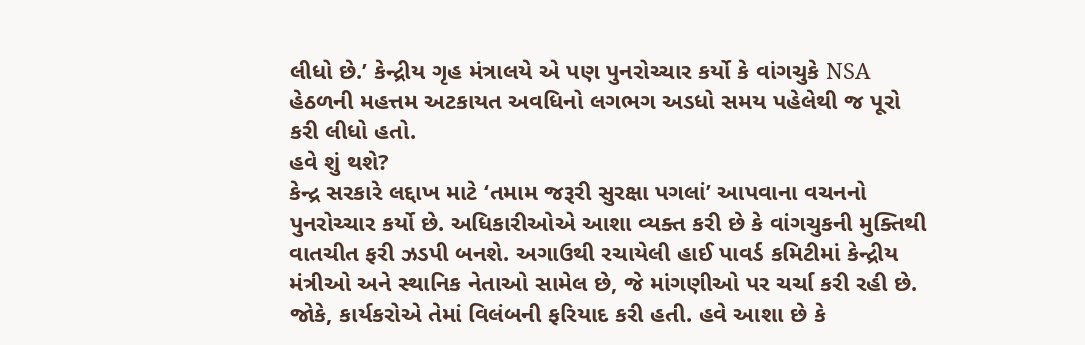લીધો છે.’ કેન્દ્રીય ગૃહ મંત્રાલયે એ પણ પુનરોચ્ચાર કર્યો કે વાંગચુકે NSA હેઠળની મહત્તમ અટકાયત અવધિનો લગભગ અડધો સમય પહેલેથી જ પૂરો કરી લીધો હતો.
હવે શું થશે?
કેન્દ્ર સરકારે લદ્દાખ માટે ‘તમામ જરૂરી સુરક્ષા પગલાં’ આપવાના વચનનો પુનરોચ્ચાર કર્યો છે. અધિકારીઓએ આશા વ્યક્ત કરી છે કે વાંગચુકની મુક્તિથી વાતચીત ફરી ઝડપી બનશે. અગાઉથી રચાયેલી હાઈ પાવર્ડ કમિટીમાં કેન્દ્રીય મંત્રીઓ અને સ્થાનિક નેતાઓ સામેલ છે, જે માંગણીઓ પર ચર્ચા કરી રહી છે. જોકે, કાર્યકરોએ તેમાં વિલંબની ફરિયાદ કરી હતી. હવે આશા છે કે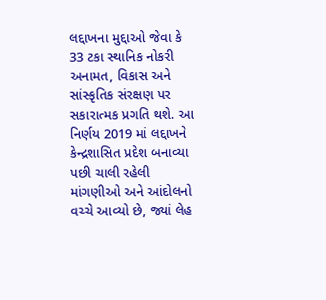લદ્દાખના મુદ્દાઓ જેવા કે 33 ટકા સ્થાનિક નોકરી અનામત, વિકાસ અને સાંસ્કૃતિક સંરક્ષણ પર સકારાત્મક પ્રગતિ થશે. આ નિર્ણય 2019 માં લદ્દાખને કેન્દ્રશાસિત પ્રદેશ બનાવ્યા પછી ચાલી રહેલી માંગણીઓ અને આંદોલનો વચ્ચે આવ્યો છે, જ્યાં લેહ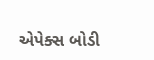એપેક્સ બોડી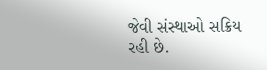જેવી સંસ્થાઓ સક્રિય રહી છે.